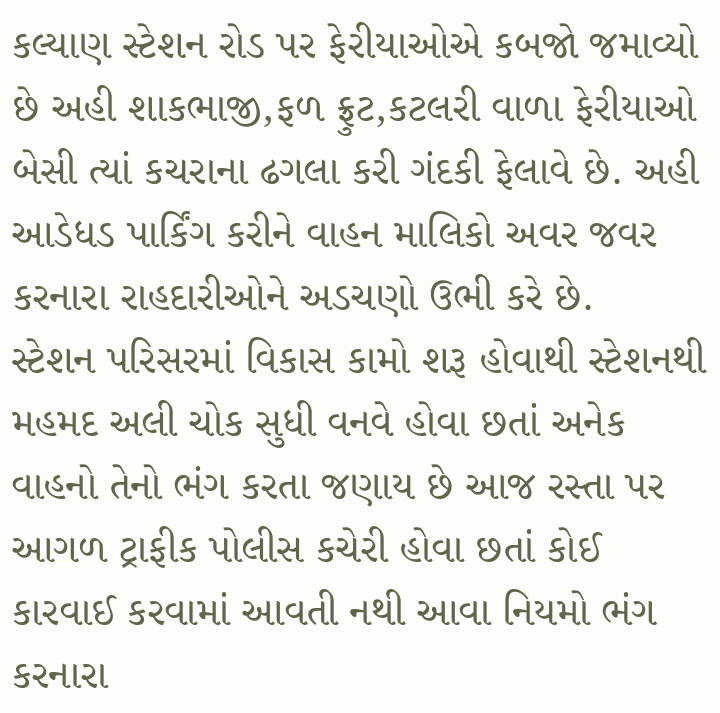કલ્યાણ સ્ટેશન રોડ પર ફેરીયાઓએ કબજો જમાવ્યો છે અહી શાકભાજી,ફળ ફ્રુટ,કટલરી વાળા ફેરીયાઓ બેસી ત્યાં કચરાના ઢગલા કરી ગંદકી ફેલાવે છે. અહી આડેધડ પાર્કિંગ કરીને વાહન માલિકો અવર જવર કરનારા રાહદારીઓને અડચણો ઉભી કરે છે.
સ્ટેશન પરિસરમાં વિકાસ કામો શરૂ હોવાથી સ્ટેશનથી મહમદ અલી ચોક સુધી વનવે હોવા છતાં અનેક વાહનો તેનો ભંગ કરતા જણાય છે આજ રસ્તા પર આગળ ટ્રાફીક પોલીસ કચેરી હોવા છતાં કોઈ કારવાઈ કરવામાં આવતી નથી આવા નિયમો ભંગ કરનારા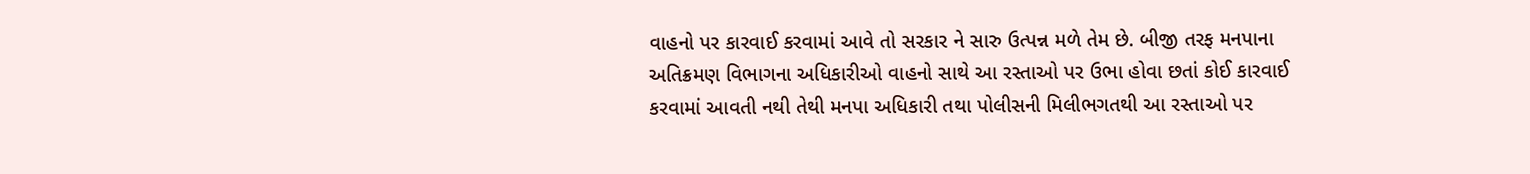વાહનો પર કારવાઈ કરવામાં આવે તો સરકાર ને સારુ ઉત્પન્ન મળે તેમ છે. બીજી તરફ મનપાના અતિક્રમણ વિભાગના અધિકારીઓ વાહનો સાથે આ રસ્તાઓ પર ઉભા હોવા છતાં કોઈ કારવાઈ કરવામાં આવતી નથી તેથી મનપા અધિકારી તથા પોલીસની મિલીભગતથી આ રસ્તાઓ પર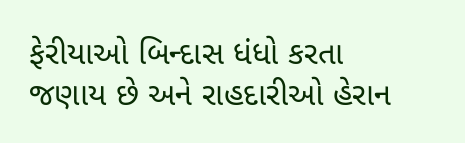ફેરીયાઓ બિન્દાસ ધંધો કરતા જણાય છે અને રાહદારીઓ હેરાન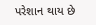પરેશાન થાય છે